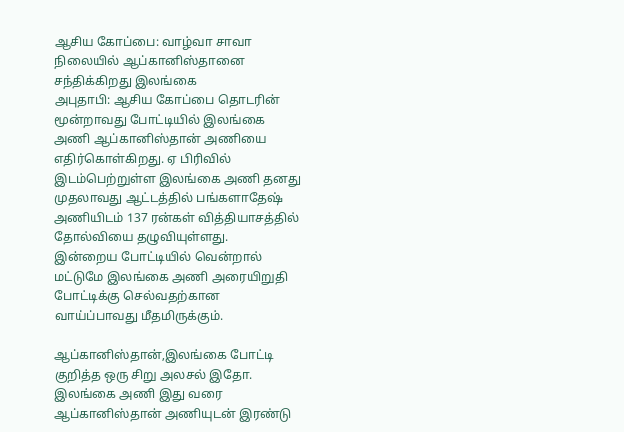ஆசிய கோப்பை: வாழ்வா சாவா நிலையில் ஆப்கானிஸ்தானை சந்திக்கிறது இலங்கை
அபுதாபி: ஆசிய கோப்பை தொடரின் மூன்றாவது போட்டியில் இலங்கை அணி ஆப்கானிஸ்தான் அணியை எதிர்கொள்கிறது. ஏ பிரிவில் இடம்பெற்றுள்ள இலங்கை அணி தனது முதலாவது ஆட்டத்தில் பங்களாதேஷ் அணியிடம் 137 ரன்கள் வித்தியாசத்தில் தோல்வியை தழுவியுள்ளது.
இன்றைய போட்டியில் வென்றால் மட்டுமே இலங்கை அணி அரையிறுதி போட்டிக்கு செல்வதற்கான வாய்ப்பாவது மீதமிருக்கும்.

ஆப்கானிஸ்தான்,இலங்கை போட்டி குறித்த ஒரு சிறு அலசல் இதோ.
இலங்கை அணி இது வரை ஆப்கானிஸ்தான் அணியுடன் இரண்டு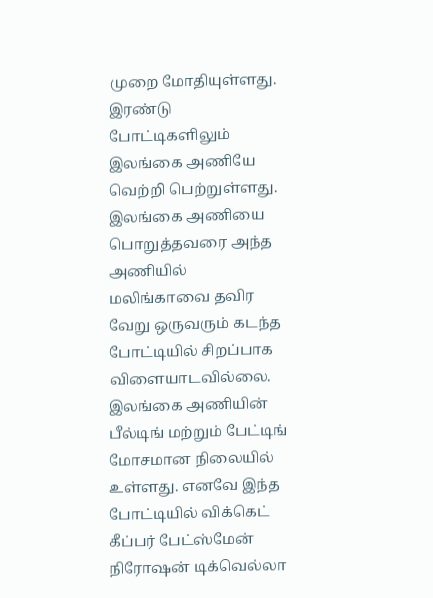முறை மோதியுள்ளது. இரண்டு போட்டிகளிலும் இலங்கை அணியே வெற்றி பெற்றுள்ளது.
இலங்கை அணியை பொறுத்தவரை அந்த அணியில் மலிங்காவை தவிர வேறு ஒருவரும் கடந்த போட்டியில் சிறப்பாக விளையாடவில்லை. இலங்கை அணியின் பீல்டிங் மற்றும் பேட்டிங் மோசமான நிலையில் உள்ளது. எனவே இந்த போட்டியில் விக்கெட் கீப்பர் பேட்ஸ்மேன் நிரோஷன் டிக்வெல்லா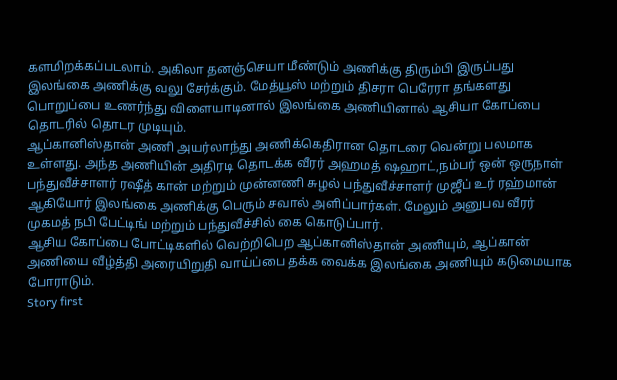களமிறக்கப்படலாம். அகிலா தனஞ்செயா மீண்டும் அணிக்கு திரும்பி இருப்பது இலங்கை அணிக்கு வலு சேர்க்கும். மேத்யூஸ் மற்றும் திசரா பெரேரா தங்களது பொறுப்பை உணர்ந்து விளையாடினால் இலங்கை அணியினால் ஆசியா கோப்பை தொடரில் தொடர முடியும்.
ஆப்கானிஸ்தான் அணி அயர்லாந்து அணிக்கெதிரான தொடரை வென்று பலமாக உள்ளது. அந்த அணியின் அதிரடி தொடக்க வீரர் அஹமத் ஷஹாட்,நம்பர் ஒன் ஒருநாள் பந்துவீச்சாளர் ரஷீத் கான் மற்றும் முன்னணி சுழல் பந்துவீச்சாளர் முஜீப் உர் ரஹ்மான் ஆகியோர் இலங்கை அணிக்கு பெரும் சவால் அளிப்பார்கள். மேலும் அனுபவ வீரர் முகமத் நபி பேட்டிங் மற்றும் பந்துவீச்சில் கை கொடுப்பார்.
ஆசிய கோப்பை போட்டிகளில் வெற்றிபெற ஆப்கானிஸ்தான் அணியும், ஆப்கான் அணியை வீழ்த்தி அரையிறுதி வாய்ப்பை தக்க வைக்க இலங்கை அணியும் கடுமையாக போராடும்.
Story first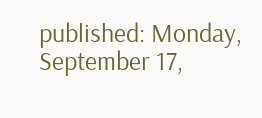published: Monday, September 17,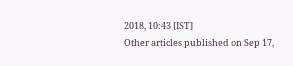2018, 10:43 [IST]
Other articles published on Sep 17,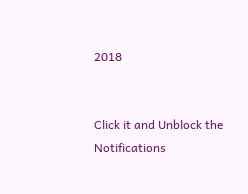2018


Click it and Unblock the Notifications